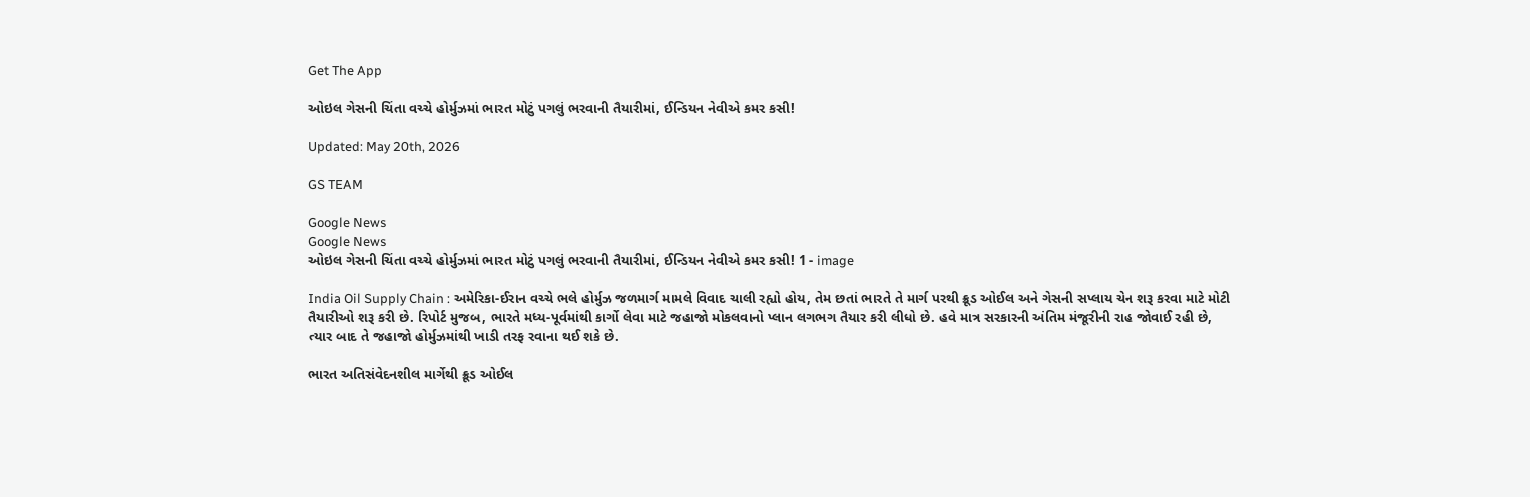Get The App

ઓઇલ ગેસની ચિંતા વચ્ચે હોર્મુઝમાં ભારત મોટું પગલું ભરવાની તૈયારીમાં, ઈન્ડિયન નેવીએ કમર કસી!

Updated: May 20th, 2026

GS TEAM

Google News
Google News
ઓઇલ ગેસની ચિંતા વચ્ચે હોર્મુઝમાં ભારત મોટું પગલું ભરવાની તૈયારીમાં, ઈન્ડિયન નેવીએ કમર કસી! 1 - image

India Oil Supply Chain : અમેરિકા-ઈરાન વચ્ચે ભલે હોર્મુઝ જળમાર્ગ મામલે વિવાદ ચાલી રહ્યો હોય, તેમ છતાં ભારતે તે માર્ગ પરથી ક્રૂડ ઓઈલ અને ગેસની સપ્લાય ચેન શરૂ કરવા માટે મોટી તૈયારીઓ શરૂ કરી છે. રિપોર્ટ મુજબ, ભારતે મધ્ય-પૂર્વમાંથી કાર્ગો લેવા માટે જહાજો મોકલવાનો પ્લાન લગભગ તૈયાર કરી લીધો છે. હવે માત્ર સરકારની અંતિમ મંજૂરીની રાહ જોવાઈ રહી છે, ત્યાર બાદ તે જહાજો હોર્મુઝમાંથી ખાડી તરફ રવાના થઈ શકે છે.

ભારત અતિસંવેદનશીલ માર્ગેથી ક્રૂડ ઓઈલ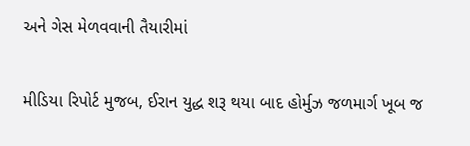અને ગેસ મેળવવાની તૈયારીમાં

મીડિયા રિપોર્ટ મુજબ, ઈરાન યુદ્ધ શરૂ થયા બાદ હોર્મુઝ જળમાર્ગ ખૂબ જ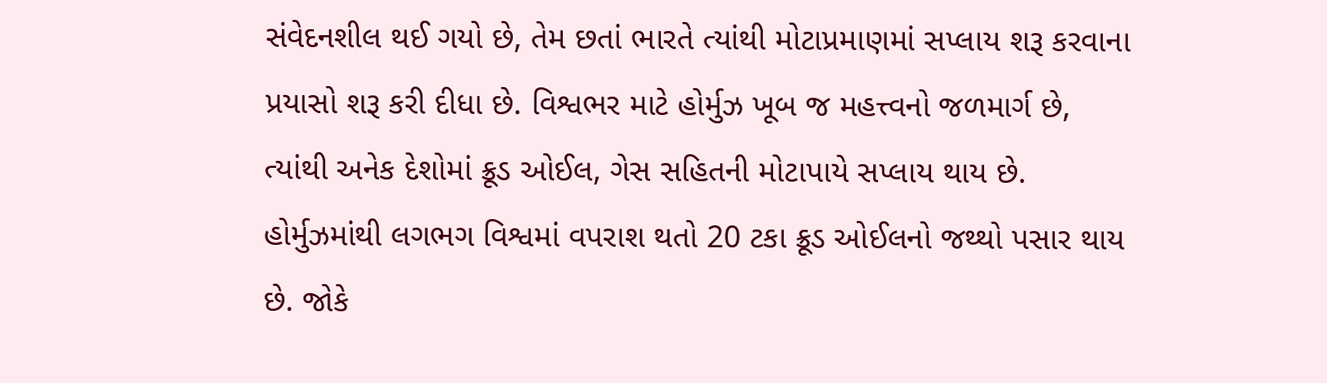સંવેદનશીલ થઈ ગયો છે, તેમ છતાં ભારતે ત્યાંથી મોટાપ્રમાણમાં સપ્લાય શરૂ કરવાના પ્રયાસો શરૂ કરી દીધા છે. વિશ્વભર માટે હોર્મુઝ ખૂબ જ મહત્ત્વનો જળમાર્ગ છે, ત્યાંથી અનેક દેશોમાં ક્રૂડ ઓઈલ, ગેસ સહિતની મોટાપાયે સપ્લાય થાય છે. હોર્મુઝમાંથી લગભગ વિશ્વમાં વપરાશ થતો 20 ટકા ક્રૂડ ઓઈલનો જથ્થો પસાર થાય છે. જોકે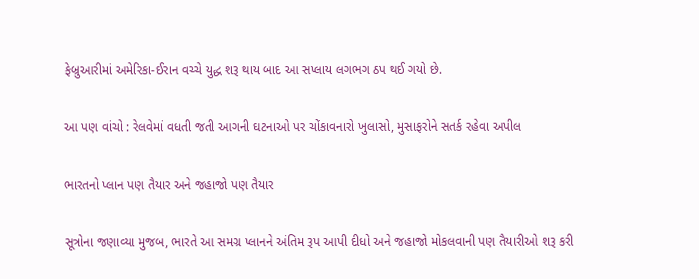ફેબ્રુઆરીમાં અમેરિકા-ઈરાન વચ્ચે યુદ્ધ શરૂ થાય બાદ આ સપ્લાય લગભગ ઠપ થઈ ગયો છે.

આ પણ વાંચો : રેલવેમાં વધતી જતી આગની ઘટનાઓ પર ચોંકાવનારો ખુલાસો, મુસાફરોને સતર્ક રહેવા અપીલ

ભારતનો પ્લાન પણ તૈયાર અને જહાજો પણ તૈયાર

સૂત્રોના જણાવ્યા મુજબ, ભારતે આ સમગ્ર પ્લાનને અંતિમ રૂપ આપી દીધો અને જહાજો મોકલવાની પણ તૈયારીઓ શરૂ કરી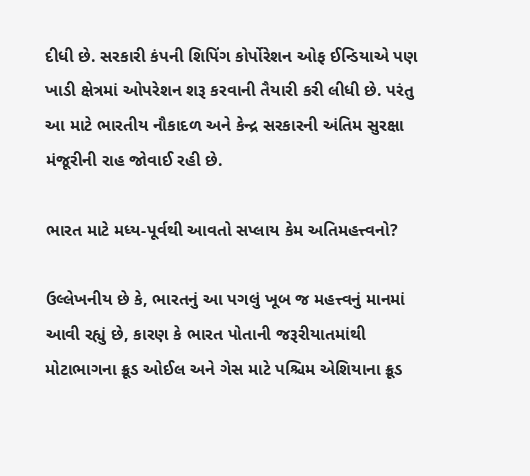દીધી છે. સરકારી કંપની શિપિંગ કોર્પોરેશન ઓફ ઈન્ડિયાએ પણ ખાડી ક્ષેત્રમાં ઓપરેશન શરૂ કરવાની તૈયારી કરી લીધી છે. પરંતુ આ માટે ભારતીય નૌકાદળ અને કેન્દ્ર સરકારની અંતિમ સુરક્ષા મંજૂરીની રાહ જોવાઈ રહી છે.

ભારત માટે મધ્ય-પૂર્વથી આવતો સપ્લાય કેમ અતિમહત્ત્વનો?

ઉલ્લેખનીય છે કે, ભારતનું આ પગલું ખૂબ જ મહત્ત્વનું માનમાં આવી રહ્યું છે, કારણ કે ભારત પોતાની જરૂરીયાતમાંથી મોટાભાગના ક્રૂડ ઓઈલ અને ગેસ માટે પશ્ચિમ એશિયાના ક્રૂડ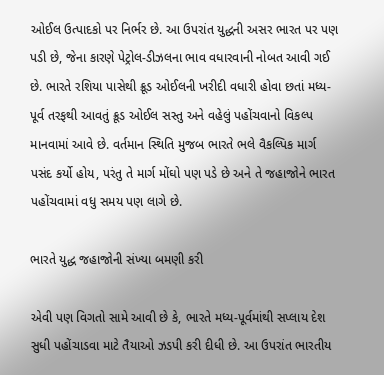ઓઈલ ઉત્પાદકો પર નિર્ભર છે. આ ઉપરાંત યુદ્ધની અસર ભારત પર પણ પડી છે, જેના કારણે પેટ્રોલ-ડીઝલના ભાવ વધારવાની નોબત આવી ગઈ છે. ભારતે રશિયા પાસેથી ક્રૂડ ઓઈલની ખરીદી વધારી હોવા છતાં મધ્ય-પૂર્વ તરફથી આવતું ક્રૂડ ઓઈલ સસ્તુ અને વહેલું પહોંચવાનો વિકલ્પ માનવામાં આવે છે. વર્તમાન સ્થિતિ મુજબ ભારતે ભલે વૈકલ્પિક માર્ગ પસંદ કર્યો હોય, પરંતુ તે માર્ગ મોંઘો પણ પડે છે અને તે જહાજોને ભારત પહોંચવામાં વધુ સમય પણ લાગે છે.

ભારતે યુદ્ધ જહાજોની સંખ્યા બમણી કરી

એવી પણ વિગતો સામે આવી છે કે, ભારતે મધ્ય-પૂર્વમાંથી સપ્લાય દેશ સુધી પહોંચાડવા માટે તૈયાઓ ઝડપી કરી દીધી છે. આ ઉપરાંત ભારતીય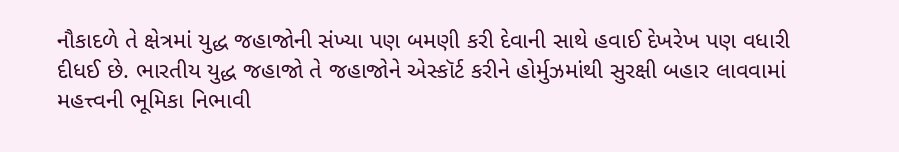નૌકાદળે તે ક્ષેત્રમાં યુદ્ધ જહાજોની સંખ્યા પણ બમણી કરી દેવાની સાથે હવાઈ દેખરેખ પણ વધારી દીધઈ છે. ભારતીય યુદ્ધ જહાજો તે જહાજોને એસ્કૉર્ટ કરીને હોર્મુઝમાંથી સુરક્ષી બહાર લાવવામાં મહત્ત્વની ભૂમિકા નિભાવી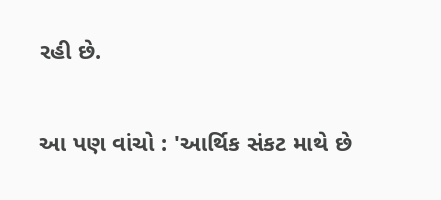રહી છે.

આ પણ વાંચો : 'આર્થિક સંકટ માથે છે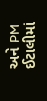અને PM ઈટાલીમાં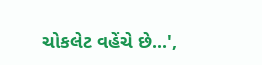ચોકલેટ વહેંચે છે...',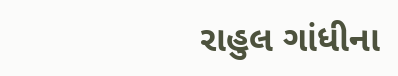રાહુલ ગાંધીના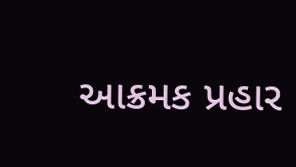આક્રમક પ્રહાર